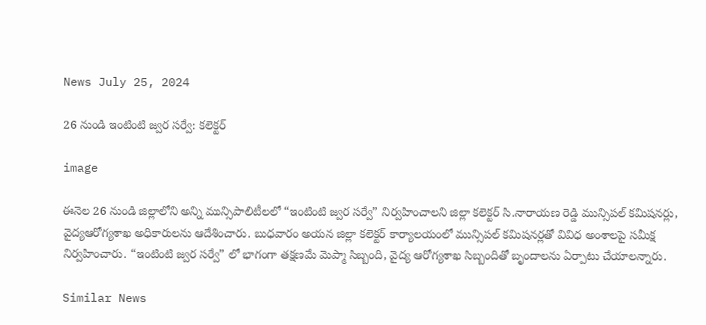News July 25, 2024

26 నుండి ఇంటింటి జ్వర సర్వే: కలెక్టర్

image

ఈనెల 26 నుండి జిల్లాలోని అన్ని మున్సిపాలిటీలలో “ఇంటింటి జ్వర సర్వే” నిర్వహించాలని జిల్లా కలెక్టర్ సి.నారాయణ రెడ్డి మున్సిపల్ కమిషనర్లు, వైద్యఆరోగ్యశాఖ అధికారులను ఆదేశించారు. బుధవారం అయన జిల్లా కలెక్టర్ కార్యాలయంలో మున్సిపల్ కమిషనర్లతో వివిధ అంశాలపై సమీక్ష నిర్వహించారు. “ఇంటింటి జ్వర సర్వే” లో భాగంగా తక్షణమే మెప్మా సిబ్బంది, వైద్య ఆరోగ్యశాఖ సిబ్బందితో బృందాలను ఏర్పాటు చేయాలన్నారు.

Similar News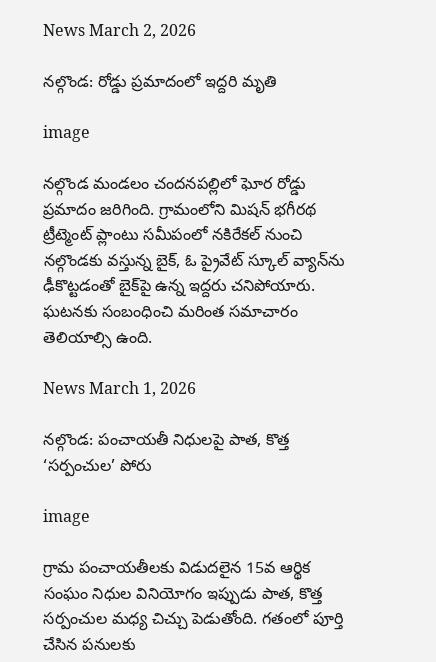News March 2, 2026

నల్గొండ: రోడ్డు ప్రమాదంలో ఇద్దరి మృతి

image

నల్గొండ మండలం చందనపల్లిలో ఘోర రోడ్డు ప్రమాదం జరిగింది. గ్రామంలోని మిషన్ భగీరథ ట్రీట్మెంట్ ప్లాంటు సమీపంలో నకిరేకల్ నుంచి నల్గొండకు వస్తున్న బైక్, ఓ ప్రైవేట్ స్కూల్ వ్యాన్‌‌ను ఢీకొట్టడంతో బైక్‌పై ఉన్న ఇద్దరు చనిపోయారు. ఘటనకు సంబంధించి మరింత సమాచారం తెలియాల్సి ఉంది.

News March 1, 2026

నల్గొండ: పంచాయతీ నిధులపై పాత, కొత్త ‘సర్పంచుల’ పోరు

image

గ్రామ పంచాయతీలకు విడుదలైన 15వ ఆర్థిక సంఘం నిధుల వినియోగం ఇప్పుడు పాత, కొత్త సర్పంచుల మధ్య చిచ్చు పెడుతోంది. గతంలో పూర్తి చేసిన పనులకు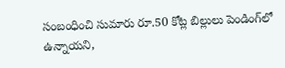సంబంధించి సుమారు రూ.50 కోట్ల బిల్లులు పెండింగ్‌లో ఉన్నాయని,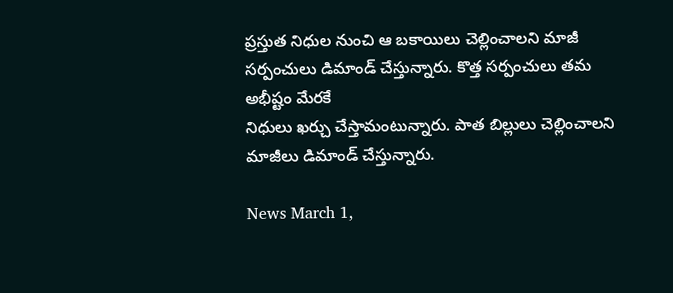ప్రస్తుత నిధుల నుంచి ఆ బకాయిలు చెల్లించాలని మాజీ సర్పంచులు డిమాండ్ చేస్తున్నారు. కొత్త సర్పంచులు తమ అభీష్టం మేరకే
నిధులు ఖర్చు చేస్తామంటున్నారు. పాత బిల్లులు చెల్లించాలని మాజీలు డిమాండ్ చేస్తున్నారు.

News March 1,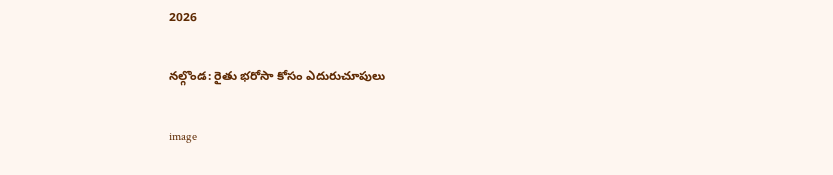2026

నల్గొండ: రైతు భరోసా కోసం ఎదురుచూపులు

image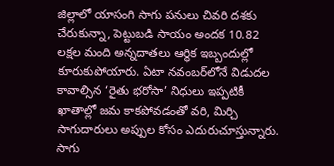జిల్లాలో యాసంగి సాగు పనులు చివరి దశకు చేరుకున్నా, పెట్టుబడి సాయం అందక 10.82 లక్షల మంది అన్నదాతలు ఆర్థిక ఇబ్బందుల్లో కూరుకుపోయారు. ఏటా నవంబర్‌లోనే విడుదల కావాల్సిన ‘రైతు భరోసా’ నిధులు ఇప్పటికీ ఖాతాల్లో జమ కాకపోవడంతో వరి, మిర్చి సాగుదారులు అప్పుల కోసం ఎదురుచూస్తున్నారు. సాగు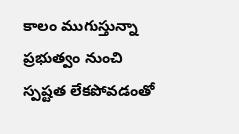కాలం ముగుస్తున్నా ప్రభుత్వం నుంచి స్పష్టత లేకపోవడంతో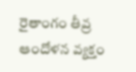రైతాంగం తీవ్ర ఆందోళన వ్యక్తం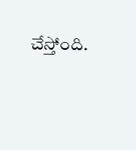చేస్తోంది.